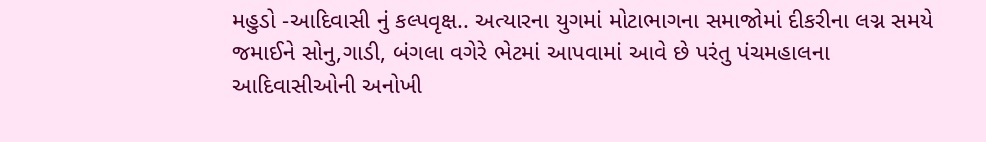મહુડો -આદિવાસી નું કલ્પવૃક્ષ.. અત્યારના યુગમાં મોટાભાગના સમાજોમાં દીકરીના લગ્ન સમયે જમાઈને સોનુ,ગાડી, બંગલા વગેરે ભેટમાં આપવામાં આવે છે પરંતુ પંચમહાલના આદિવાસીઓની અનોખી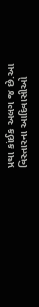પ્રથા કાંઈક અલગ જ છે.આ વિસ્તારના આદિવાસીઓ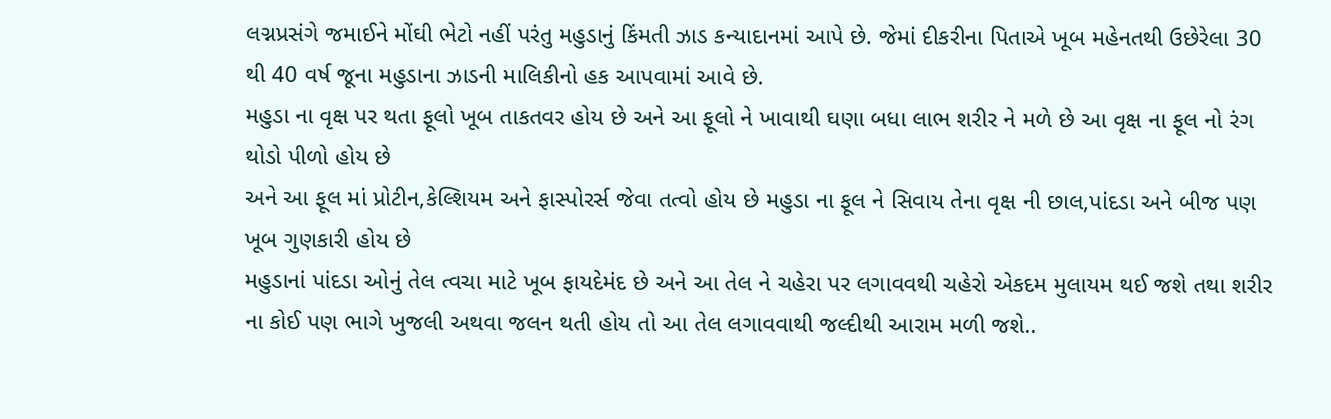લગ્નપ્રસંગે જમાઈને મોંઘી ભેટો નહીં પરંતુ મહુડાનું કિંમતી ઝાડ કન્યાદાનમાં આપે છે. જેમાં દીકરીના પિતાએ ખૂબ મહેનતથી ઉછેરેલા 30 થી 40 વર્ષ જૂના મહુડાના ઝાડની માલિકીનો હક આપવામાં આવે છે.
મહુડા ના વૃક્ષ પર થતા ફૂલો ખૂબ તાકતવર હોય છે અને આ ફૂલો ને ખાવાથી ઘણા બધા લાભ શરીર ને મળે છે આ વૃક્ષ ના ફૂલ નો રંગ થોડો પીળો હોય છે
અને આ ફૂલ માં પ્રોટીન,કેલ્શિયમ અને ફાસ્પોરર્સ જેવા તત્વો હોય છે મહુડા ના ફૂલ ને સિવાય તેના વૃક્ષ ની છાલ,પાંદડા અને બીજ પણ ખૂબ ગુણકારી હોય છે
મહુડાનાં પાંદડા ઓનું તેલ ત્વચા માટે ખૂબ ફાયદેમંદ છે અને આ તેલ ને ચહેરા પર લગાવવથી ચહેરો એકદમ મુલાયમ થઈ જશે તથા શરીર ના કોઈ પણ ભાગે ખુજલી અથવા જલન થતી હોય તો આ તેલ લગાવવાથી જલ્દીથી આરામ મળી જશે..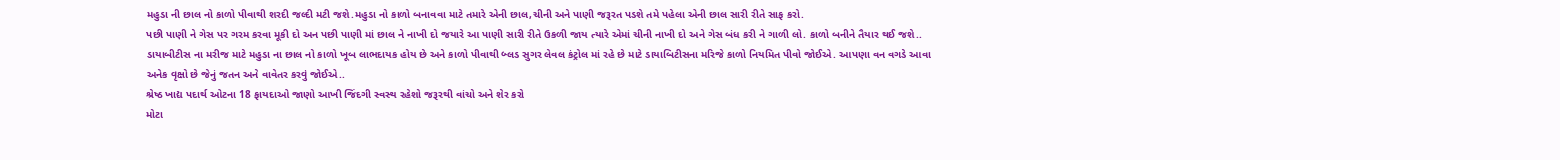મહુડા ની છાલ નો કાળો પીવાથી શરદી જલ્દી મટી જશે.મહુડા નો કાળો બનાવવા માટે તમારે એની છાલ,ચીની અને પાણી જરૂરત પડશે તમે પહેલા એની છાલ સારી રીતે સાફ કરો.
પછી પાણી ને ગેસ પર ગરમ કરવા મૂકી દો અન પછી પાણી માં છાલ ને નાખી દો જયારે આ પાણી સારી રીતે ઉકળી જાય ત્યારે એમાં ચીની નાખી દો અને ગેસ બંધ કરી ને ગાળી લો. કાળો બનીને તૈયાર થઈ જશે..
ડાયાબીટીસ ના મરીજ માટે મહુડા ના છાલ નો કાળો ખૂબ લાભદાયક હોય છે અને કાળો પીવાથી બ્લડ સુગર લેવલ કંટ્રોલ માં રહે છે માટે ડાયાબિટીસના મરિજે કાળો નિયમિત પીવો જોઈએ. આપણા વન વગડે આવા અનેક વૃક્ષો છે જેનું જતન અને વાવેતર કરવું જોઈએ..
શ્રેષ્ઠ ખાદ્ય પદાર્થ ઓટના 18 ફાયદાઓ જાણો આખી જિંદગી સ્વસ્થ રહેશો જરૂરથી વાંચો અને શેર કરો
મોટા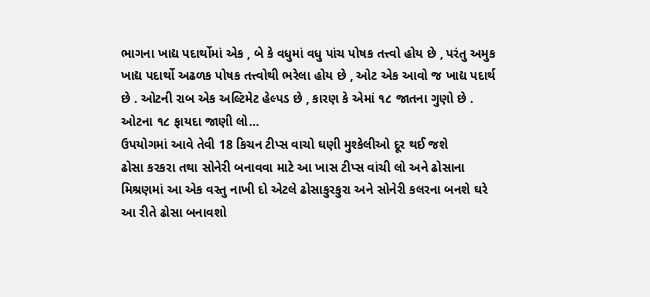ભાગના ખાદ્ય પદાર્થોમાં એક , બે કે વધુમાં વધુ પાંચ પોષક તત્ત્વો હોય છે , પરંતુ અમુક ખાદ્ય પદાર્થો અઢળક પોષક તત્ત્વોથી ભરેલા હોય છે , ઓટ એક આવો જ ખાદ્ય પદાર્થ છે . ઓટની રાબ એક અલ્ટિમેટ હેલ્પડ છે , કારણ કે એમાં ૧૮ જાતના ગુણો છે . ઓટના ૧૮ ફાયદા જાણી લો…
ઉપયોગમાં આવે તેવી 18 કિચન ટીપ્સ વાચો ઘણી મુશ્કેલીઓ દૂર થઈ જશે
ઢોસા કરકરા તથા સોનેરી બનાવવા માટે આ ખાસ ટીપ્સ વાંચી લો અને ઢોસાના મિશ્રણમાં આ એક વસ્તુ નાખી દો એટલે ઢોસાકુરકુરા અને સોનેરી કલરના બનશે ઘરે આ રીતે ઢોસા બનાવશો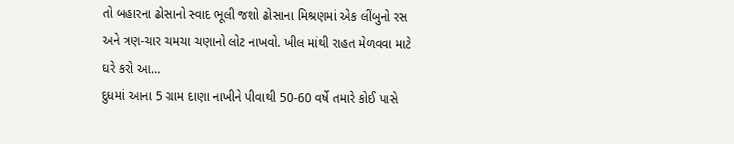તો બહારના ઢોસાનો સ્વાદ ભૂલી જશો ઢોસાના મિશ્રણમાં એક લીંબુનો રસ અને ત્રણ-ચાર ચમચા ચણાનો લોટ નાખવો. ખીલ માંથી રાહત મેળવવા માટે ઘરે કરો આ…
દુધમાં આના 5 ગ્રામ દાણા નાખીને પીવાથી 50-60 વર્ષે તમારે કોઈ પાસે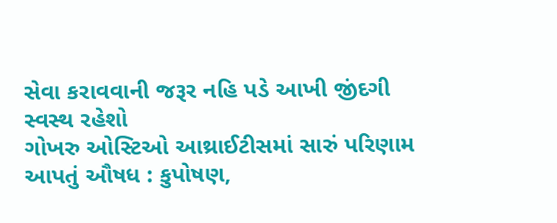સેવા કરાવવાની જરૂર નહિ પડે આખી જીંદગી સ્વસ્થ રહેશો
ગોખરુ ઓસ્ટિઓ આથ્રાઈટીસમાં સારું પરિણામ આપતું ઔષધ : કુપોષણ,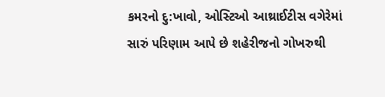કમરનો દુ:ખાવો, ઓસ્ટિઓ આથ્રાઈટીસ વગેરેમાં સારું પરિણામ આપે છે શહેરીજનો ગોખરુથી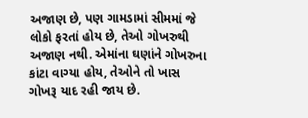અજાણ છે, પણ ગામડામાં સીમમાં જે લોકો ફરતાં હોય છે, તેઓ ગોખરુથી અજાણ નથી. એમાંના ઘણાંને ગોખરુના કાંટા વાગ્યા હોય, તેઓને તો ખાસ ગોખરૂ યાદ રહી જાય છે.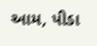આમ, પીડા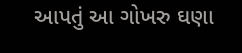આપતું આ ગોખરુ ઘણા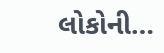લોકોની…